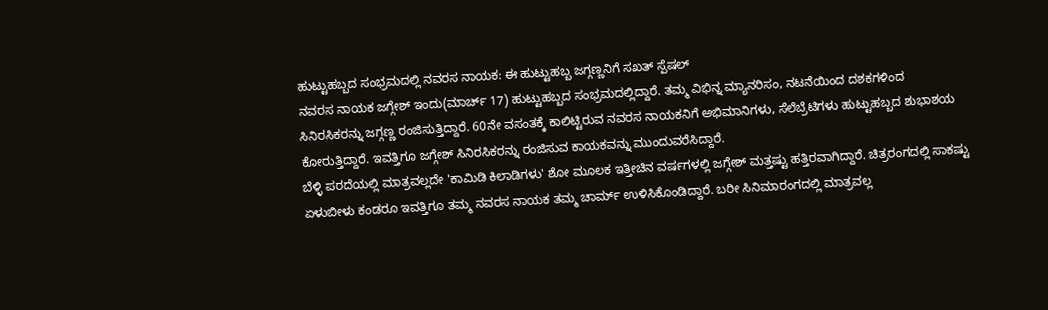ಹುಟ್ಟುಹಬ್ಬದ ಸಂಭ್ರಮದಲ್ಲಿ ನವರಸ ನಾಯಕ: ಈ ಹುಟ್ಟುಹಬ್ಬ ಜಗ್ಗಣ್ಣನಿಗೆ ಸಖತ್ ಸ್ಪೆಷಲ್
ನವರಸ ನಾಯಕ ಜಗ್ಗೇಶ್ ಇಂದು(ಮಾರ್ಚ್ 17) ಹುಟ್ಟುಹಬ್ಬದ ಸಂಭ್ರಮದಲ್ಲಿದ್ದಾರೆ. ತಮ್ಮ ವಿಭಿನ್ನ ಮ್ಯಾನರಿಸಂ, ನಟನೆಯಿಂದ ದಶಕಗಳಿಂದ ಸಿನಿರಸಿಕರನ್ನು ಜಗ್ಗಣ್ಣ ರಂಜಿಸುತ್ತಿದ್ದಾರೆ. 60ನೇ ವಸಂತಕ್ಕೆ ಕಾಲಿಟ್ಟಿರುವ ನವರಸ ನಾಯಕನಿಗೆ ಅಭಿಮಾನಿಗಳು, ಸೆಲೆಬ್ರೆಟಿಗಳು ಹುಟ್ಟುಹಬ್ಬದ ಶುಭಾಶಯ ಕೋರುತ್ತಿದ್ದಾರೆ. ಇವತ್ತಿಗೂ ಜಗ್ಗೇಶ್ ಸಿನಿರಸಿಕರನ್ನು ರಂಜಿಸುವ ಕಾಯಕವನ್ನು ಮುಂದುವರೆಸಿದ್ದಾರೆ.
ಬೆಳ್ಳಿ ಪರದೆಯಲ್ಲಿ ಮಾತ್ರವಲ್ಲದೇ 'ಕಾಮಿಡಿ ಕಿಲಾಡಿಗಳು' ಶೋ ಮೂಲಕ ಇತ್ತೀಚಿನ ವರ್ಷಗಳಲ್ಲಿ ಜಗ್ಗೇಶ್ ಮತ್ತಷ್ಟು ಹತ್ತಿರವಾಗಿದ್ದಾರೆ. ಚಿತ್ರರಂಗದಲ್ಲಿ ಸಾಕಷ್ಟು ಏಳುಬೀಳು ಕಂಡರೂ ಇವತ್ತಿಗೂ ತಮ್ಮ ನವರಸ ನಾಯಕ ತಮ್ಮ ಚಾರ್ಮ್ ಉಳಿಸಿಕೊಂಡಿದ್ದಾರೆ. ಬರೀ ಸಿನಿಮಾರಂಗದಲ್ಲಿ ಮಾತ್ರವಲ್ಲ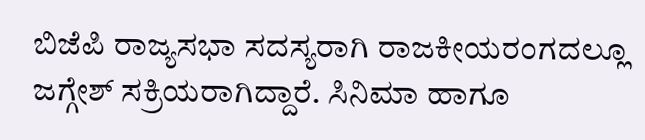ಬಿಜೆಪಿ ರಾಜ್ಯಸಭಾ ಸದಸ್ಯರಾಗಿ ರಾಜಕೀಯರಂಗದಲ್ಲೂ ಜಗ್ಗೇಶ್ ಸಕ್ರಿಯರಾಗಿದ್ದಾರೆ. ಸಿನಿಮಾ ಹಾಗೂ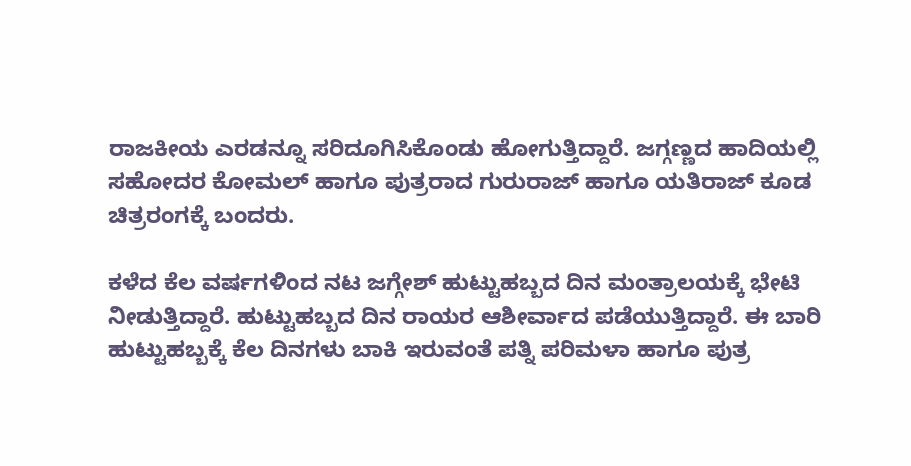ರಾಜಕೀಯ ಎರಡನ್ನೂ ಸರಿದೂಗಿಸಿಕೊಂಡು ಹೋಗುತ್ತಿದ್ದಾರೆ. ಜಗ್ಗಣ್ಣದ ಹಾದಿಯಲ್ಲಿ ಸಹೋದರ ಕೋಮಲ್ ಹಾಗೂ ಪುತ್ರರಾದ ಗುರುರಾಜ್ ಹಾಗೂ ಯತಿರಾಜ್ ಕೂಡ ಚಿತ್ರರಂಗಕ್ಕೆ ಬಂದರು.

ಕಳೆದ ಕೆಲ ವರ್ಷಗಳಿಂದ ನಟ ಜಗ್ಗೇಶ್ ಹುಟ್ಟುಹಬ್ಬದ ದಿನ ಮಂತ್ರಾಲಯಕ್ಕೆ ಭೇಟಿ ನೀಡುತ್ತಿದ್ದಾರೆ. ಹುಟ್ಟುಹಬ್ಬದ ದಿನ ರಾಯರ ಆಶೀರ್ವಾದ ಪಡೆಯುತ್ತಿದ್ದಾರೆ. ಈ ಬಾರಿ ಹುಟ್ಟುಹಬ್ಬಕ್ಕೆ ಕೆಲ ದಿನಗಳು ಬಾಕಿ ಇರುವಂತೆ ಪತ್ನಿ ಪರಿಮಳಾ ಹಾಗೂ ಪುತ್ರ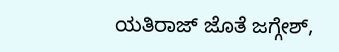ಯತಿರಾಜ್ ಜೊತೆ ಜಗ್ಗೇಶ್,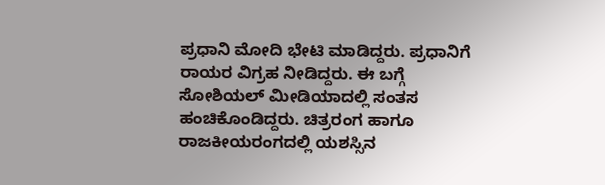ಪ್ರಧಾನಿ ಮೋದಿ ಭೇಟಿ ಮಾಡಿದ್ದರು. ಪ್ರಧಾನಿಗೆ ರಾಯರ ವಿಗ್ರಹ ನೀಡಿದ್ದರು. ಈ ಬಗ್ಗೆ ಸೋಶಿಯಲ್ ಮೀಡಿಯಾದಲ್ಲಿ ಸಂತಸ ಹಂಚಿಕೊಂಡಿದ್ದರು. ಚಿತ್ರರಂಗ ಹಾಗೂ ರಾಜಕೀಯರಂಗದಲ್ಲಿ ಯಶಸ್ಸಿನ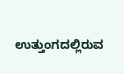ಉತ್ತುಂಗದಲ್ಲಿರುವ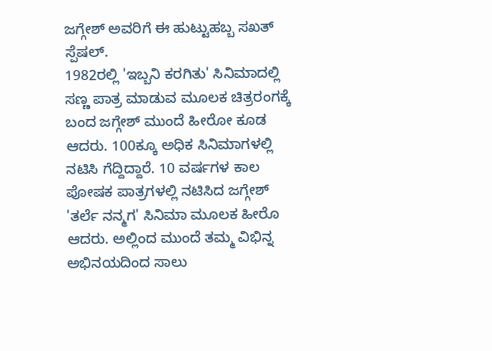ಜಗ್ಗೇಶ್ ಅವರಿಗೆ ಈ ಹುಟ್ಟುಹಬ್ಬ ಸಖತ್ ಸ್ಪೆಷಲ್.
1982ರಲ್ಲಿ 'ಇಬ್ಬನಿ ಕರಗಿತು' ಸಿನಿಮಾದಲ್ಲಿ ಸಣ್ಣ ಪಾತ್ರ ಮಾಡುವ ಮೂಲಕ ಚಿತ್ರರಂಗಕ್ಕೆ ಬಂದ ಜಗ್ಗೇಶ್ ಮುಂದೆ ಹೀರೋ ಕೂಡ ಆದರು. 100ಕ್ಕೂ ಅಧಿಕ ಸಿನಿಮಾಗಳಲ್ಲಿ ನಟಿಸಿ ಗೆದ್ದಿದ್ದಾರೆ. 10 ವರ್ಷಗಳ ಕಾಲ ಪೋಷಕ ಪಾತ್ರಗಳಲ್ಲಿ ನಟಿಸಿದ ಜಗ್ಗೇಶ್ 'ತರ್ಲೆ ನನ್ಮಗ' ಸಿನಿಮಾ ಮೂಲಕ ಹೀರೊ ಆದರು. ಅಲ್ಲಿಂದ ಮುಂದೆ ತಮ್ಮ ವಿಭಿನ್ನ ಅಭಿನಯದಿಂದ ಸಾಲು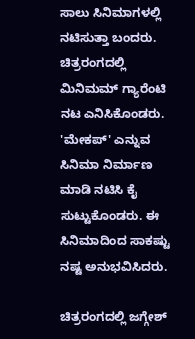ಸಾಲು ಸಿನಿಮಾಗಳಲ್ಲಿ ನಟಿಸುತ್ತಾ ಬಂದರು. ಚಿತ್ರರಂಗದಲ್ಲಿ ಮಿನಿಮಮ್ ಗ್ಯಾರೆಂಟಿ ನಟ ಎನಿಸಿಕೊಂಡರು. 'ಮೇಕಪ್' ಎನ್ನುವ ಸಿನಿಮಾ ನಿರ್ಮಾಣ ಮಾಡಿ ನಟಿಸಿ ಕೈ ಸುಟ್ಟುಕೊಂಡರು. ಈ ಸಿನಿಮಾದಿಂದ ಸಾಕಷ್ಟು ನಷ್ಟ ಅನುಭವಿಸಿದರು.

ಚಿತ್ರರಂಗದಲ್ಲಿ ಜಗ್ಗೇಶ್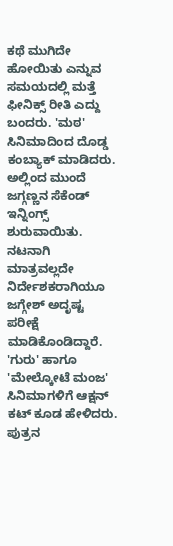ಕಥೆ ಮುಗಿದೇ ಹೋಯಿತು ಎನ್ನುವ ಸಮಯದಲ್ಲಿ ಮತ್ತೆ ಫೀನಿಕ್ಸ್ ರೀತಿ ಎದ್ದು ಬಂದರು. 'ಮಠ' ಸಿನಿಮಾದಿಂದ ದೊಡ್ಡ ಕಂಬ್ಯಾಕ್ ಮಾಡಿದರು. ಅಲ್ಲಿಂದ ಮುಂದೆ ಜಗ್ಗಣ್ಣನ ಸೆಕೆಂಡ್ ಇನ್ನಿಂಗ್ಸ್ ಶುರುವಾಯಿತು. ನಟನಾಗಿ ಮಾತ್ರವಲ್ಲದೇ ನಿರ್ದೇಶಕರಾಗಿಯೂ ಜಗ್ಗೇಶ್ ಅದೃಷ್ಟ ಪರೀಕ್ಷೆ ಮಾಡಿಕೊಂಡಿದ್ದಾರೆ. 'ಗುರು' ಹಾಗೂ 'ಮೇಲ್ಕೋಟೆ ಮಂಜ' ಸಿನಿಮಾಗಳಿಗೆ ಆಕ್ಷನ್ ಕಟ್ ಕೂಡ ಹೇಳಿದರು. ಪುತ್ರನ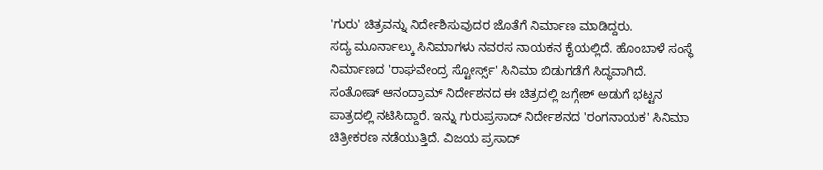'ಗುರು' ಚಿತ್ರವನ್ನು ನಿರ್ದೇಶಿಸುವುದರ ಜೊತೆಗೆ ನಿರ್ಮಾಣ ಮಾಡಿದ್ದರು.
ಸದ್ಯ ಮೂರ್ನಾಲ್ಕು ಸಿನಿಮಾಗಳು ನವರಸ ನಾಯಕನ ಕೈಯಲ್ಲಿದೆ. ಹೊಂಬಾಳೆ ಸಂಸ್ಥೆ ನಿರ್ಮಾಣದ 'ರಾಘವೇಂದ್ರ ಸ್ಟೋರ್ಸ್ಸ್' ಸಿನಿಮಾ ಬಿಡುಗಡೆಗೆ ಸಿದ್ಧವಾಗಿದೆ. ಸಂತೋಷ್ ಆನಂದ್ರಾಮ್ ನಿರ್ದೇಶನದ ಈ ಚಿತ್ರದಲ್ಲಿ ಜಗ್ಗೇಶ್ ಅಡುಗೆ ಭಟ್ಟನ ಪಾತ್ರದಲ್ಲಿ ನಟಿಸಿದ್ದಾರೆ. ಇನ್ನು ಗುರುಪ್ರಸಾದ್ ನಿರ್ದೇಶನದ 'ರಂಗನಾಯಕ' ಸಿನಿಮಾ ಚಿತ್ರೀಕರಣ ನಡೆಯುತ್ತಿದೆ. ವಿಜಯ ಪ್ರಸಾದ್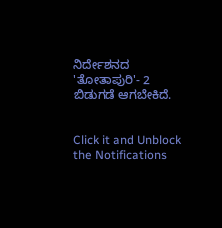ನಿರ್ದೇಶನದ 'ತೋತಾಪುರಿ'- 2 ಬಿಡುಗಡೆ ಆಗಬೇಕಿದೆ.


Click it and Unblock the Notifications